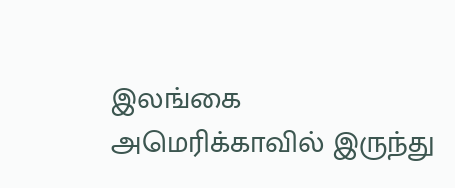இலங்கை
அமெரிக்காவில் இருந்து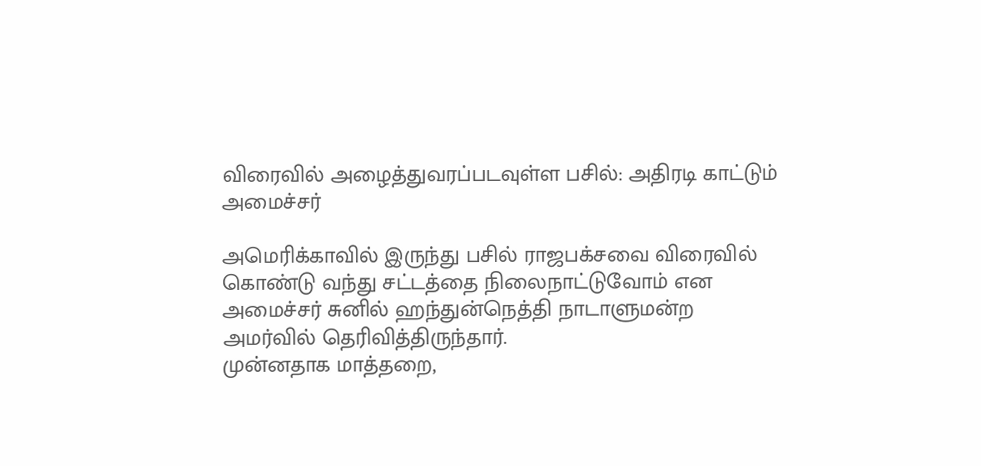விரைவில் அழைத்துவரப்படவுள்ள பசில்: அதிரடி காட்டும் அமைச்சர்

அமெரிக்காவில் இருந்து பசில் ராஜபக்சவை விரைவில் கொண்டு வந்து சட்டத்தை நிலைநாட்டுவோம் என அமைச்சர் சுனில் ஹந்துன்நெத்தி நாடாளுமன்ற அமர்வில் தெரிவித்திருந்தார்.
முன்னதாக மாத்தறை,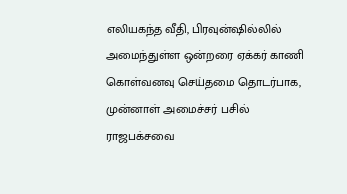எலியகந்த வீதி, பிரவுன்ஷில்லில் அமைந்துள்ள ஒன்றரை ஏக்கர் காணி கொள்வனவு செய்தமை தொடர்பாக, முன்னாள் அமைச்சர் பசில் ராஜபக்சவை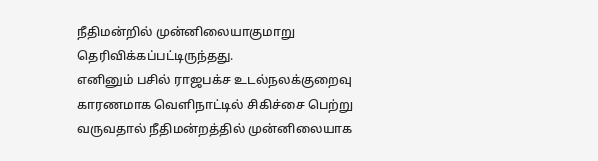நீதிமன்றில் முன்னிலையாகுமாறு தெரிவிக்கப்பட்டிருந்தது.
எனினும் பசில் ராஜபக்ச உடல்நலக்குறைவு காரணமாக வெளிநாட்டில் சிகிச்சை பெற்று வருவதால் நீதிமன்றத்தில் முன்னிலையாக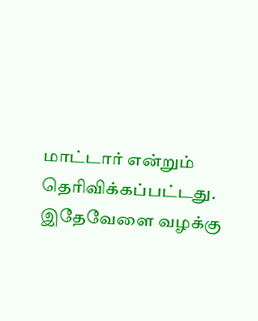மாட்டார் என்றும் தெரிவிக்கப்பட்டது.
இதேவேளை வழக்கு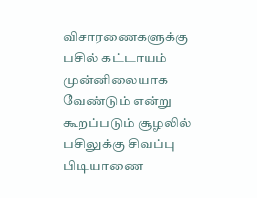விசாரணைகளுக்கு பசில் கட்டாயம் முன்னிலையாக வேண்டும் என்று கூறப்படும் சூழலில் பசிலுக்கு சிவப்பு பிடியாணை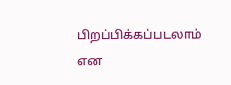பிறப்பிக்கப்படலாம் என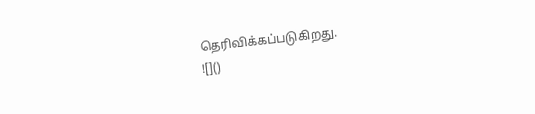தெரிவிக்கப்படுகிறது.
![]()